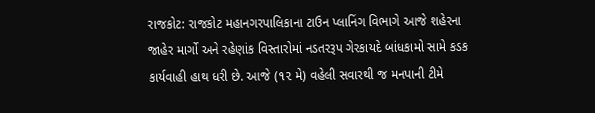રાજકોટ: રાજકોટ મહાનગરપાલિકાના ટાઉન પ્લાનિંગ વિભાગે આજે શહેરના જાહેર માર્ગો અને રહેણાંક વિસ્તારોમાં નડતરરૂપ ગેરકાયદે બાંધકામો સામે કડક કાર્યવાહી હાથ ધરી છે. આજે (૧૨ મે) વહેલી સવારથી જ મનપાની ટીમે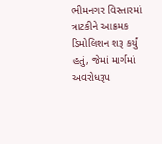ભીમનગર વિસ્તારમાં ત્રાટકીને આક્રમક ડિમોલિશન શરૂ કર્યું હતું, જેમાં માર્ગમાં અવરોધરૂપ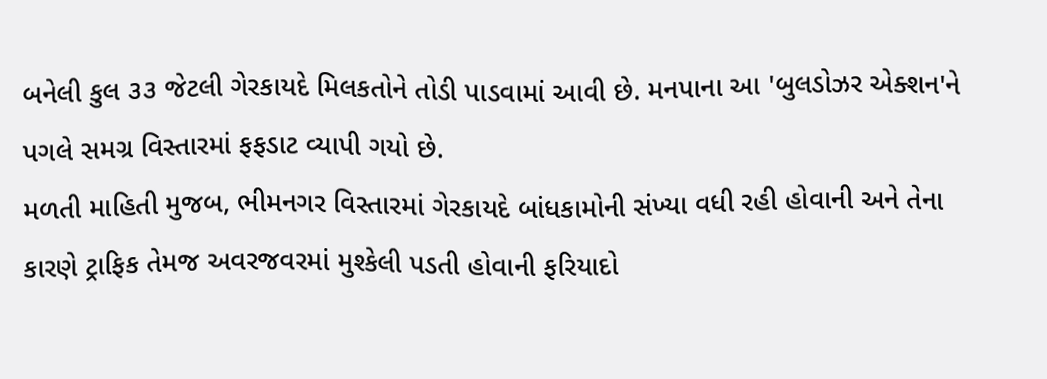બનેલી કુલ ૩૩ જેટલી ગેરકાયદે મિલકતોને તોડી પાડવામાં આવી છે. મનપાના આ 'બુલડોઝર એક્શન'ને પગલે સમગ્ર વિસ્તારમાં ફફડાટ વ્યાપી ગયો છે.
મળતી માહિતી મુજબ, ભીમનગર વિસ્તારમાં ગેરકાયદે બાંધકામોની સંખ્યા વધી રહી હોવાની અને તેના કારણે ટ્રાફિક તેમજ અવરજવરમાં મુશ્કેલી પડતી હોવાની ફરિયાદો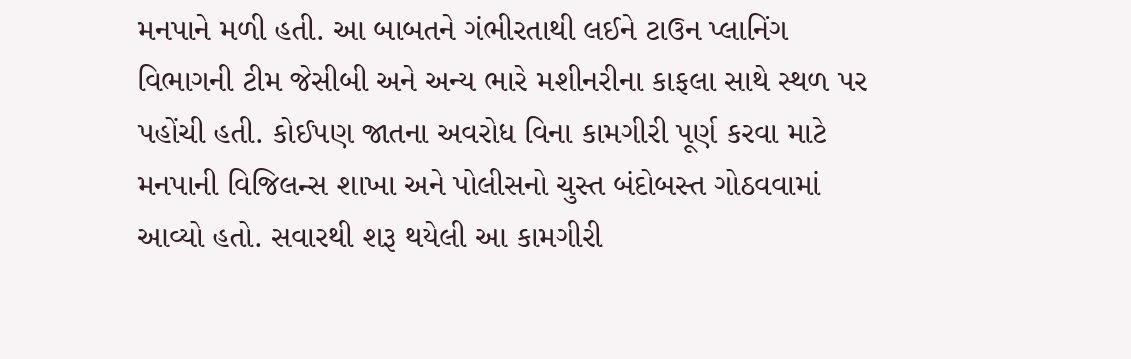મનપાને મળી હતી. આ બાબતને ગંભીરતાથી લઈને ટાઉન પ્લાનિંગ વિભાગની ટીમ જેસીબી અને અન્ય ભારે મશીનરીના કાફલા સાથે સ્થળ પર પહોંચી હતી. કોઈપણ જાતના અવરોધ વિના કામગીરી પૂર્ણ કરવા માટે મનપાની વિજિલન્સ શાખા અને પોલીસનો ચુસ્ત બંદોબસ્ત ગોઠવવામાં આવ્યો હતો. સવારથી શરૂ થયેલી આ કામગીરી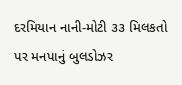દરમિયાન નાની-મોટી ૩૩ મિલકતો પર મનપાનું બુલડોઝર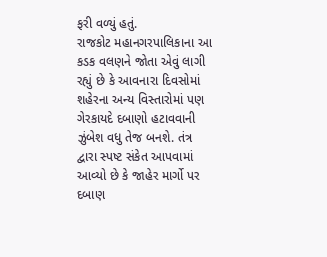ફરી વળ્યું હતું.
રાજકોટ મહાનગરપાલિકાના આ કડક વલણને જોતા એવું લાગી રહ્યું છે કે આવનારા દિવસોમાં શહેરના અન્ય વિસ્તારોમાં પણ ગેરકાયદે દબાણો હટાવવાની ઝુંબેશ વધુ તેજ બનશે. તંત્ર દ્વારા સ્પષ્ટ સંકેત આપવામાં આવ્યો છે કે જાહેર માર્ગો પર દબાણ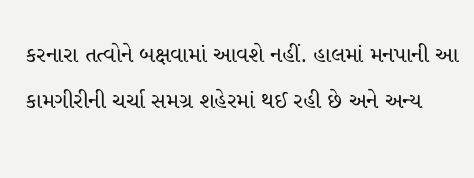કરનારા તત્વોને બક્ષવામાં આવશે નહીં. હાલમાં મનપાની આ કામગીરીની ચર્ચા સમગ્ર શહેરમાં થઈ રહી છે અને અન્ય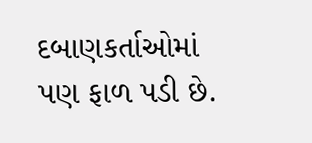દબાણકર્તાઓમાં પણ ફાળ પડી છે.